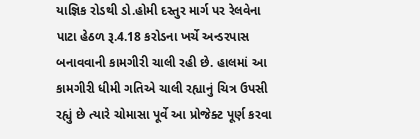યાજ્ઞિક રોડથી ડો.હોમી દસ્તુર માર્ગ પર રેલવેના પાટા હેઠળ રૂ.4.18 કરોડના ખર્ચે અન્ડરપાસ બનાવવાની કામગીરી ચાલી રહી છે. હાલમાં આ કામગીરી ધીમી ગતિએ ચાલી રહ્યાનું ચિત્ર ઉપસી રહ્યું છે ત્યારે ચોમાસા પૂર્વે આ પ્રોજેક્ટ પૂર્ણ કરવા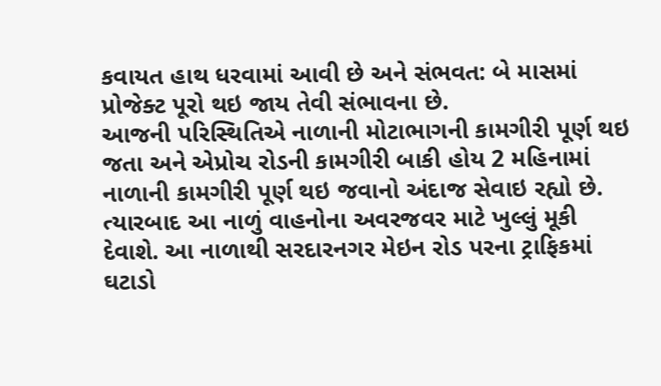કવાયત હાથ ધરવામાં આવી છે અને સંભવત: બે માસમાં પ્રોજેક્ટ પૂરો થઇ જાય તેવી સંભાવના છે.
આજની પરિસ્થિતિએ નાળાની મોટાભાગની કામગીરી પૂર્ણ થઇ જતા અને એપ્રોચ રોડની કામગીરી બાકી હોય 2 મહિનામાં નાળાની કામગીરી પૂર્ણ થઇ જવાનો અંદાજ સેવાઇ રહ્યો છે. ત્યારબાદ આ નાળું વાહનોના અવરજવર માટે ખુલ્લું મૂકી દેવાશે. આ નાળાથી સરદારનગર મેઇન રોડ પરના ટ્રાફિકમાં ઘટાડો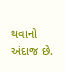થવાનો અંદાજ છે.